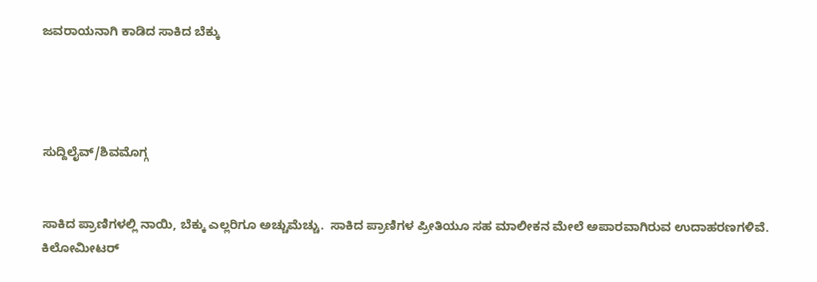ಜವರಾಯನಾಗಿ ಕಾಡಿದ ಸಾಕಿದ ಬೆಕ್ಕು




ಸುದ್ದಿಲೈವ್/ಶಿವಮೊಗ್ಗ


ಸಾಕಿದ ಪ್ರಾಣಿಗಳಲ್ಲಿ ನಾಯಿ, ಬೆಕ್ಕು ಎಲ್ಲರಿಗೂ ಅಚ್ಚುಮೆಚ್ಚು.  ಸಾಕಿದ ಪ್ರಾಣಿಗಳ ಪ್ರೀತಿಯೂ ಸಹ ಮಾಲೀಕನ ಮೇಲೆ ಅಪಾರವಾಗಿರುವ ಉದಾಹರಣಗಳಿವೆ. ಕಿಲೋಮೀಟರ್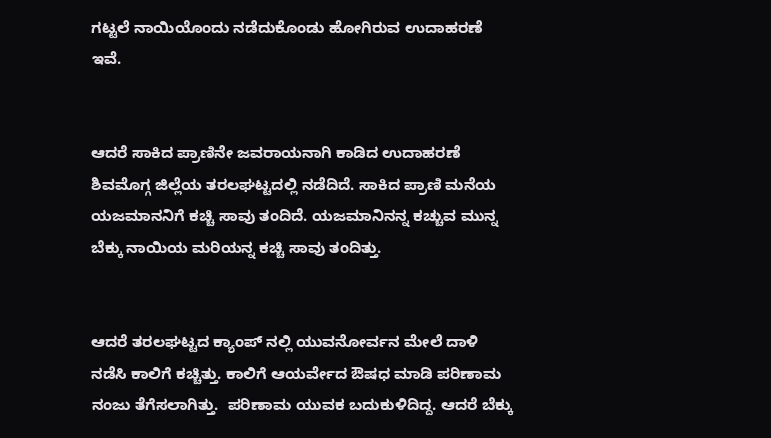ಗಟ್ಟಲೆ ನಾಯಿಯೊಂದು ನಡೆದುಕೊಂಡು ಹೋಗಿರುವ ಉದಾಹರಣೆ ಇವೆ.


ಆದರೆ ಸಾಕಿದ ಪ್ರಾಣಿನೇ ಜವರಾಯನಾಗಿ ಕಾಡಿದ ಉದಾಹರಣೆ ಶಿವಮೊಗ್ಗ ಜಿಲ್ಲೆಯ ತರಲಘಟ್ಟದಲ್ಲಿ ನಡೆದಿದೆ. ಸಾಕಿದ ಪ್ರಾಣಿ ಮನೆಯ ಯಜಮಾನನಿಗೆ ಕಚ್ಚಿ ಸಾವು ತಂದಿದೆ. ಯಜಮಾನಿನನ್ನ ಕಚ್ಚುವ ಮುನ್ನ ಬೆಕ್ಕು ನಾಯಿಯ ಮರಿಯನ್ನ ಕಚ್ಚಿ ಸಾವು ತಂದಿತ್ತು.


ಆದರೆ ತರಲಘಟ್ಟದ ಕ್ಯಾಂಪ್ ನಲ್ಲಿ ಯುವನೋರ್ವನ ಮೇಲೆ ದಾಳಿ ನಡೆಸಿ ಕಾಲಿಗೆ ಕಚ್ಚಿತ್ತು. ಕಾಲಿಗೆ ಆಯರ್ವೇದ ಔಷಧ ಮಾಡಿ ಪರಿಣಾಮ ನಂಜು ತೆಗೆಸಲಾಗಿತ್ತು.  ಪರಿಣಾಮ ಯುವಕ ಬದುಕುಳಿದಿದ್ದ. ಆದರೆ ಬೆಕ್ಕು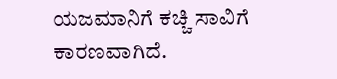ಯಜಮಾನಿಗೆ ಕಚ್ಚಿ ಸಾವಿಗೆ ಕಾರಣವಾಗಿದೆ.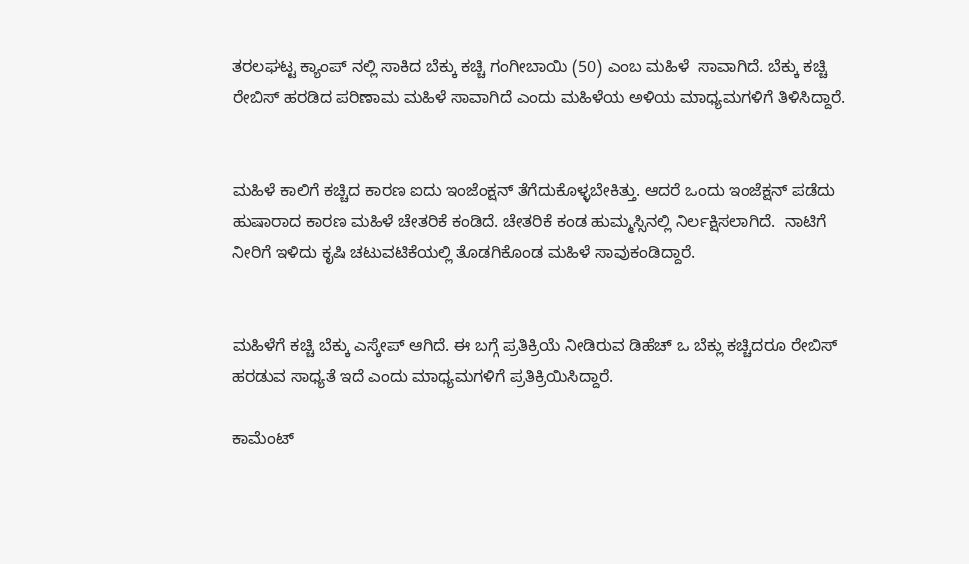ತರಲಘಟ್ಟ ಕ್ಯಾಂಪ್ ನಲ್ಲಿ ಸಾಕಿದ ಬೆಕ್ಕು ಕಚ್ಚಿ ಗಂಗೀಬಾಯಿ (50) ಎಂಬ ಮಹಿಳೆ  ಸಾವಾಗಿದೆ. ಬೆಕ್ಕು ಕಚ್ಚಿ ರೇಬಿಸ್ ಹರಡಿದ ಪರಿಣಾಮ ಮಹಿಳೆ ಸಾವಾಗಿದೆ ಎಂದು ಮಹಿಳೆಯ ಅಳಿಯ ಮಾಧ್ಯಮಗಳಿಗೆ ತಿಳಿಸಿದ್ದಾರೆ.


ಮಹಿಳೆ ಕಾಲಿಗೆ ಕಚ್ಚಿದ ಕಾರಣ ಐದು ಇಂಜೆಂಕ್ಷನ್ ತೆಗೆದುಕೊಳ್ಳಬೇಕಿತ್ತು. ಆದರೆ ಒಂದು ಇಂಜೆಕ್ಷನ್ ಪಡೆದು ಹುಷಾರಾದ ಕಾರಣ ಮಹಿಳೆ ಚೇತರಿಕೆ ಕಂಡಿದೆ. ಚೇತರಿಕೆ ಕಂಡ ಹುಮ್ಮಸ್ಸಿನಲ್ಲಿ ನಿರ್ಲಕ್ಷಿಸಲಾಗಿದೆ.  ನಾಟಿಗೆ ನೀರಿಗೆ ಇಳಿದು ಕೃಷಿ ಚಟುವಟಿಕೆಯಲ್ಲಿ ತೊಡಗಿಕೊಂಡ ಮಹಿಳೆ ಸಾವುಕಂಡಿದ್ದಾರೆ.


ಮಹಿಳೆಗೆ ಕಚ್ಚಿ ಬೆಕ್ಕು ಎಸ್ಕೇಪ್ ಆಗಿದೆ. ಈ ಬಗ್ಗೆ ಪ್ರತಿಕ್ರಿಯೆ ನೀಡಿರುವ ಡಿಹೆಚ್ ಒ ಬೆಕ್ಲು ಕಚ್ಚಿದರೂ ರೇಬಿಸ್ ಹರಡುವ ಸಾಧ್ಯತೆ ಇದೆ ಎಂದು ಮಾಧ್ಯಮಗಳಿಗೆ ಪ್ರತಿಕ್ರಿಯಿಸಿದ್ದಾರೆ.

ಕಾಮೆಂಟ್‌‌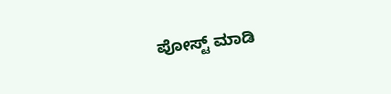ಪೋಸ್ಟ್‌ ಮಾಡಿ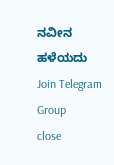ನವೀನ ಹಳೆಯದು
Join Telegram Group
close